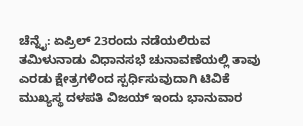ಚೆನ್ನೈ: ಏಪ್ರಿಲ್ 23ರಂದು ನಡೆಯಲಿರುವ ತಮಿಳುನಾಡು ವಿಧಾನಸಭೆ ಚುನಾವಣೆಯಲ್ಲಿ ತಾವು ಎರಡು ಕ್ಷೇತ್ರಗಳಿಂದ ಸ್ಪರ್ಧಿಸುವುದಾಗಿ ಟಿವಿಕೆ ಮುಖ್ಯಸ್ಥ ದಳಪತಿ ವಿಜಯ್ ಇಂದು ಭಾನುವಾರ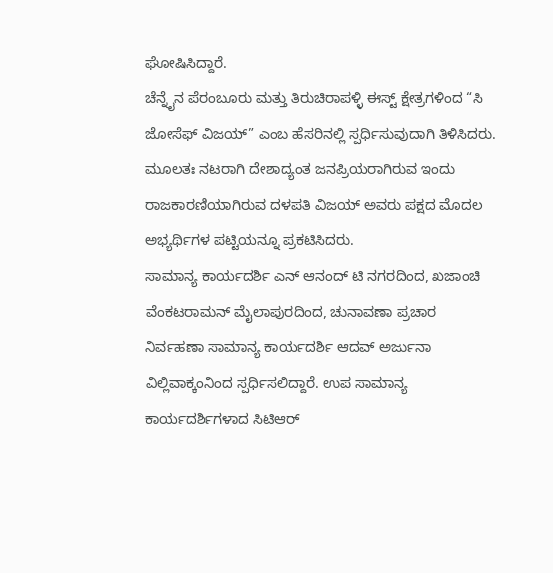ಘೋಷಿಸಿದ್ದಾರೆ.
ಚೆನ್ನೈನ ಪೆರಂಬೂರು ಮತ್ತು ತಿರುಚಿರಾಪಳ್ಳಿ ಈಸ್ಟ್ ಕ್ಷೇತ್ರಗಳಿಂದ “ಸಿ ಜೋಸೆಫ್ ವಿಜಯ್” ಎಂಬ ಹೆಸರಿನಲ್ಲಿ ಸ್ಪರ್ಧಿಸುವುದಾಗಿ ತಿಳಿಸಿದರು.
ಮೂಲತಃ ನಟರಾಗಿ ದೇಶಾದ್ಯಂತ ಜನಪ್ರಿಯರಾಗಿರುವ ಇಂದು ರಾಜಕಾರಣಿಯಾಗಿರುವ ದಳಪತಿ ವಿಜಯ್ ಅವರು ಪಕ್ಷದ ಮೊದಲ ಅಭ್ಯರ್ಥಿಗಳ ಪಟ್ಟಿಯನ್ನೂ ಪ್ರಕಟಿಸಿದರು.
ಸಾಮಾನ್ಯ ಕಾರ್ಯದರ್ಶಿ ಎನ್ ಆನಂದ್ ಟಿ ನಗರದಿಂದ, ಖಜಾಂಚಿ ವೆಂಕಟರಾಮನ್ ಮೈಲಾಪುರದಿಂದ, ಚುನಾವಣಾ ಪ್ರಚಾರ ನಿರ್ವಹಣಾ ಸಾಮಾನ್ಯ ಕಾರ್ಯದರ್ಶಿ ಆದವ್ ಅರ್ಜುನಾ ವಿಲ್ಲಿವಾಕ್ಕಂನಿಂದ ಸ್ಪರ್ಧಿಸಲಿದ್ದಾರೆ. ಉಪ ಸಾಮಾನ್ಯ ಕಾರ್ಯದರ್ಶಿಗಳಾದ ಸಿಟಿಆರ್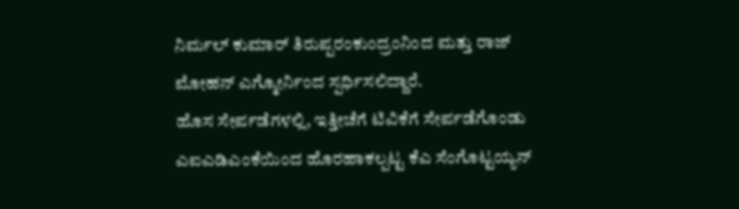ನಿರ್ಮಲ್ ಕುಮಾರ್ ತಿರುಪ್ಪರಂಕುಂದ್ರಂನಿಂದ ಮತ್ತು ರಾಜ್ ಮೋಹನ್ ಎಗ್ಮೋರ್ನಿಂದ ಸ್ಪರ್ಧಿಸಲಿದ್ದಾರೆ.
ಹೊಸ ಸೇರ್ಪಡೆಗಳಲ್ಲಿ, ಇತ್ತೀಚೆಗೆ ಟಿವಿಕೆಗೆ ಸೇರ್ಪಡೆಗೊಂಡು ಎಐಎಡಿಎಂಕೆಯಿಂದ ಹೊರಹಾಕಲ್ಪಟ್ಟ ಕೆಎ ಸೆಂಗೊಟ್ಟಯ್ಯನ್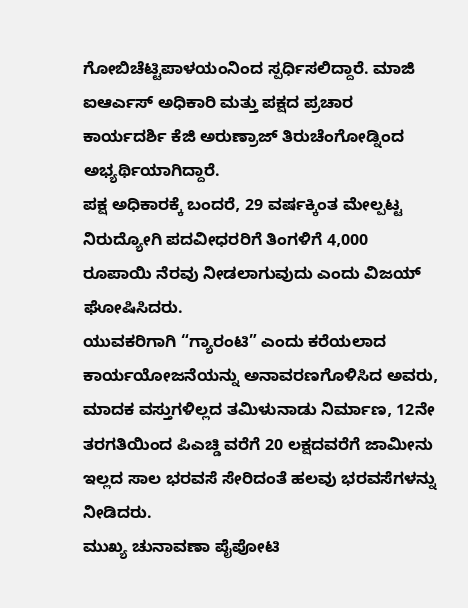ಗೋಬಿಚೆಟ್ಟಿಪಾಳಯಂನಿಂದ ಸ್ಪರ್ಧಿಸಲಿದ್ದಾರೆ. ಮಾಜಿ ಐಆರ್ಎಸ್ ಅಧಿಕಾರಿ ಮತ್ತು ಪಕ್ಷದ ಪ್ರಚಾರ ಕಾರ್ಯದರ್ಶಿ ಕೆಜಿ ಅರುಣ್ರಾಜ್ ತಿರುಚೆಂಗೋಡ್ನಿಂದ ಅಭ್ಯರ್ಥಿಯಾಗಿದ್ದಾರೆ.
ಪಕ್ಷ ಅಧಿಕಾರಕ್ಕೆ ಬಂದರೆ, 29 ವರ್ಷಕ್ಕಿಂತ ಮೇಲ್ಪಟ್ಟ ನಿರುದ್ಯೋಗಿ ಪದವೀಧರರಿಗೆ ತಿಂಗಳಿಗೆ 4,000 ರೂಪಾಯಿ ನೆರವು ನೀಡಲಾಗುವುದು ಎಂದು ವಿಜಯ್ ಘೋಷಿಸಿದರು.
ಯುವಕರಿಗಾಗಿ “ಗ್ಯಾರಂಟಿ” ಎಂದು ಕರೆಯಲಾದ ಕಾರ್ಯಯೋಜನೆಯನ್ನು ಅನಾವರಣಗೊಳಿಸಿದ ಅವರು, ಮಾದಕ ವಸ್ತುಗಳಿಲ್ಲದ ತಮಿಳುನಾಡು ನಿರ್ಮಾಣ, 12ನೇ ತರಗತಿಯಿಂದ ಪಿಎಚ್ಡಿ ವರೆಗೆ 20 ಲಕ್ಷದವರೆಗೆ ಜಾಮೀನು ಇಲ್ಲದ ಸಾಲ ಭರವಸೆ ಸೇರಿದಂತೆ ಹಲವು ಭರವಸೆಗಳನ್ನು ನೀಡಿದರು.
ಮುಖ್ಯ ಚುನಾವಣಾ ಪೈಪೋಟಿ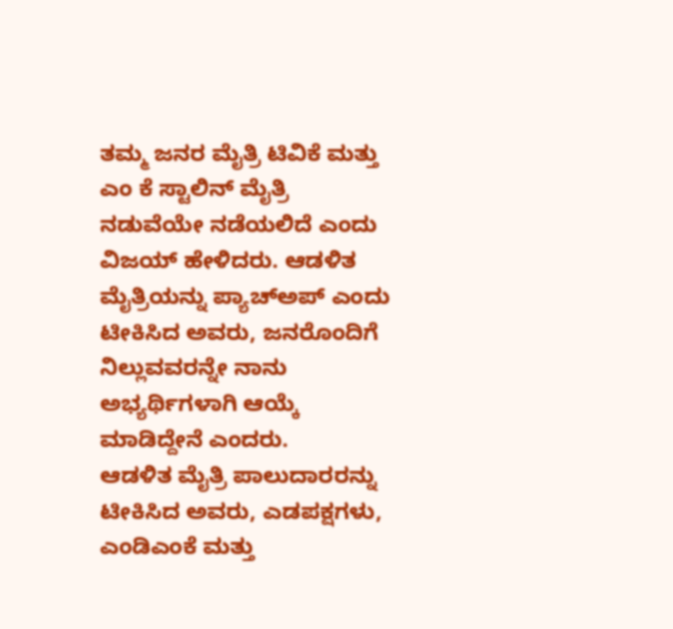ತಮ್ಮ ಜನರ ಮೈತ್ರಿ ಟಿವಿಕೆ ಮತ್ತು ಎಂ ಕೆ ಸ್ಟಾಲಿನ್ ಮೈತ್ರಿ ನಡುವೆಯೇ ನಡೆಯಲಿದೆ ಎಂದು ವಿಜಯ್ ಹೇಳಿದರು. ಆಡಳಿತ ಮೈತ್ರಿಯನ್ನು ಪ್ಯಾಚ್ಅಪ್ ಎಂದು ಟೀಕಿಸಿದ ಅವರು, ಜನರೊಂದಿಗೆ ನಿಲ್ಲುವವರನ್ನೇ ನಾನು ಅಭ್ಯರ್ಥಿಗಳಾಗಿ ಆಯ್ಕೆ ಮಾಡಿದ್ದೇನೆ ಎಂದರು.
ಆಡಳಿತ ಮೈತ್ರಿ ಪಾಲುದಾರರನ್ನು ಟೀಕಿಸಿದ ಅವರು, ಎಡಪಕ್ಷಗಳು, ಎಂಡಿಎಂಕೆ ಮತ್ತು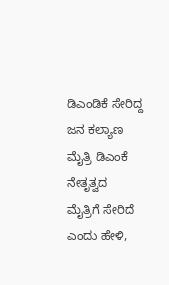ಡಿಎಂಡಿಕೆ ಸೇರಿದ್ದ ಜನ ಕಲ್ಯಾಣ ಮೈತ್ರಿ ಡಿಎಂಕೆ ನೇತೃತ್ವದ ಮೈತ್ರಿಗೆ ಸೇರಿದೆ ಎಂದು ಹೇಳಿ,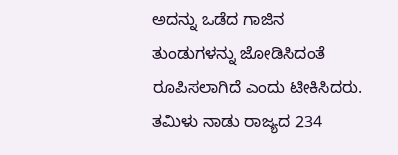ಅದನ್ನು ಒಡೆದ ಗಾಜಿನ ತುಂಡುಗಳನ್ನು ಜೋಡಿಸಿದಂತೆ ರೂಪಿಸಲಾಗಿದೆ ಎಂದು ಟೀಕಿಸಿದರು.
ತಮಿಳು ನಾಡು ರಾಜ್ಯದ 234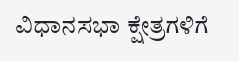ವಿಧಾನಸಭಾ ಕ್ಷೇತ್ರಗಳಿಗೆ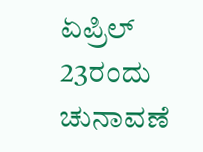ಏಪ್ರಿಲ್ 23ರಂದು ಚುನಾವಣೆ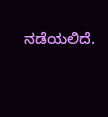ನಡೆಯಲಿದೆ.